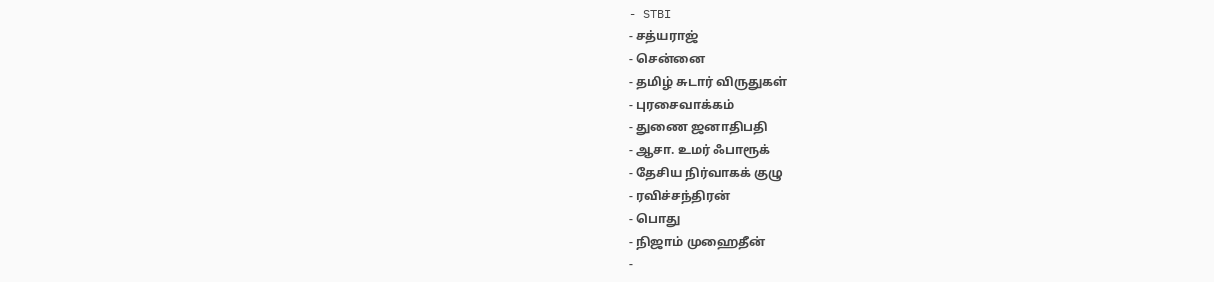- STBI
- சத்யராஜ்
- சென்னை
- தமிழ் சுடார் விருதுகள்
- புரசைவாக்கம்
- துணை ஜனாதிபதி
- ஆசா. உமர் ஃபாரூக்
- தேசிய நிர்வாகக் குழு
- ரவிச்சந்திரன்
- பொது
- நிஜாம் முஹைதீன்
-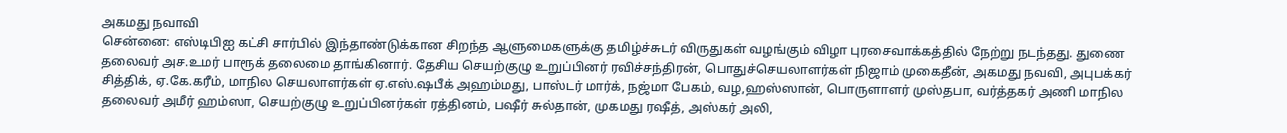அகமது நவாவி
சென்னை: எஸ்டிபிஐ கட்சி சார்பில் இந்தாண்டுக்கான சிறந்த ஆளுமைகளுக்கு தமிழ்ச்சுடர் விருதுகள் வழங்கும் விழா புரசைவாக்கத்தில் நேற்று நடந்தது. துணை தலைவர் அச.உமர் பாரூக் தலைமை தாங்கினார். தேசிய செயற்குழு உறுப்பினர் ரவிச்சந்திரன், பொதுச்செயலாளர்கள் நிஜாம் முகைதீன், அகமது நவவி, அபுபக்கர் சித்திக், ஏ.கே.கரீம், மாநில செயலாளர்கள் ஏ.எஸ்.ஷபீக் அஹம்மது, பாஸ்டர் மார்க், நஜ்மா பேகம், வழ,ஹஸ்ஸான், பொருளாளர் முஸ்தபா, வர்த்தகர் அணி மாநில தலைவர் அமீர் ஹம்ஸா, செயற்குழு உறுப்பினர்கள் ரத்தினம், பஷீர் சுல்தான், முகமது ரஷீத், அஸ்கர் அலி,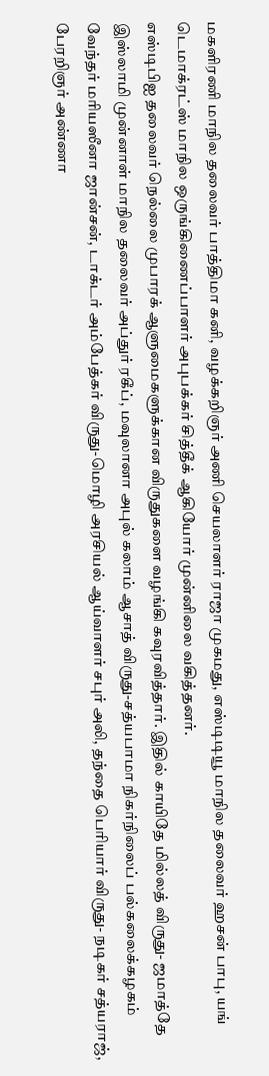மகளிரணி மாநில தலைவர் பாத்திமா கனி, வழக்கறிஞர் அணி செயலாளர் ராஜா முகமது, எஸ்டிடியூ மாநில தலைவர் ஹசன் பாபு, யங் டெமாக்ரட்ஸ் மாநில ஒருங்கிணைப்பாளர் அபுபக்கர் சித்தீக் ஆகியோர் முன்னிலை வகித்தனர்.
எஸ்டிபிஐ தலைவர் நெல்லை முபாரக் ஆளுமைகளுக்கான விருதுகளை வழங்கி கவுரவித்தார். இதில் காயிதே மில்லத் விருது- ஜமாத்தே இஸ்லாமி முன்னாள் மாநில தலைவர் அப்துர் ரகீப், மவுலானா அபுல் கலாம் ஆசாத் விருது-சத்யபாமா நிகர்நிலைப் பல்கலைக்கழகம் வேந்தர் மரியஸீனா ஜான்சன், டாக்டர் அம்பேத்கர் விருது-மொழி அரசியல் ஆய்வாளர் சபுர் அலி, தந்தை பெரியார் விருது- நடிகர் சத்யராஜ், பேரறிஞர் அண்ணா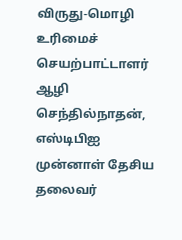விருது-மொழி உரிமைச் செயற்பாட்டாளர் ஆழி செந்தில்நாதன், எஸ்டிபிஐ முன்னாள் தேசிய தலைவர்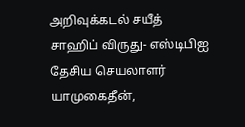அறிவுக்கடல் சயீத் சாஹிப் விருது- எஸ்டிபிஐ தேசிய செயலாளர் யாமுகைதீன்,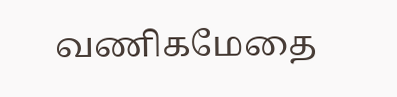வணிகமேதை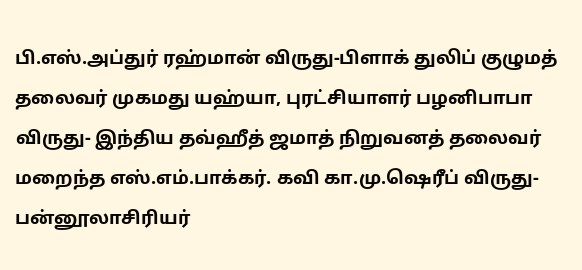பி.எஸ்.அப்துர் ரஹ்மான் விருது-பிளாக் துலிப் குழுமத் தலைவர் முகமது யஹ்யா, புரட்சியாளர் பழனிபாபா விருது- இந்திய தவ்ஹீத் ஜமாத் நிறுவனத் தலைவர் மறைந்த எஸ்.எம்.பாக்கர். கவி கா.மு.ஷெரீப் விருது-பன்னூலாசிரியர்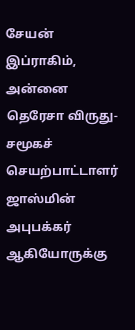சேயன் இப்ராகிம், அன்னை தெரேசா விருது- சமூகச் செயற்பாட்டாளர் ஜாஸ்மின் அபுபக்கர் ஆகியோருக்கு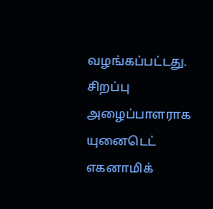வழங்கப்பட்டது.
சிறப்பு அழைப்பாளராக யுனைடெட் எகனாமிக்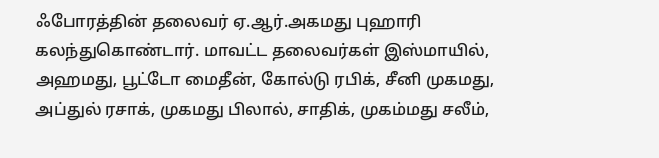ஃபோரத்தின் தலைவர் ஏ.ஆர்.அகமது புஹாரி கலந்துகொண்டார். மாவட்ட தலைவர்கள் இஸ்மாயில், அஹமது, பூட்டோ மைதீன், கோல்டு ரபிக், சீனி முகமது, அப்துல் ரசாக், முகமது பிலால், சாதிக், முகம்மது சலீம்,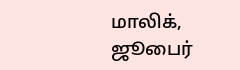மாலிக், ஜூபைர்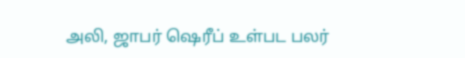அலி, ஜாபர் ஷெரீப் உள்பட பலர்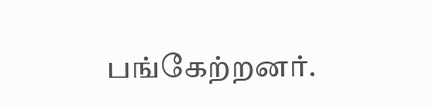பங்கேற்றனர்.